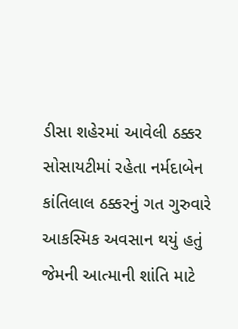ડીસા શહેરમાં આવેલી ઠક્કર સોસાયટીમાં રહેતા નર્મદાબેન કાંતિલાલ ઠક્કરનું ગત ગુરુવારે આકસ્મિક અવસાન થયું હતું જેમની આત્માની શાંતિ માટે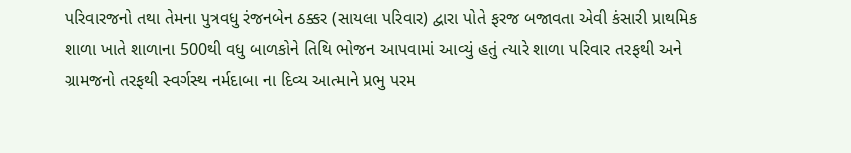પરિવારજનો તથા તેમના પુત્રવધુ રંજનબેન ઠક્કર (સાયલા પરિવાર) દ્વારા પોતે ફરજ બજાવતા એવી કંસારી પ્રાથમિક શાળા ખાતે શાળાના 500થી વધુ બાળકોને તિથિ ભોજન આપવામાં આવ્યું હતું ત્યારે શાળા પરિવાર તરફથી અને ગ્રામજનો તરફથી સ્વર્ગસ્થ નર્મદાબા ના દિવ્ય આત્માને પ્રભુ પરમ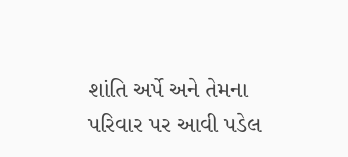શાંતિ અર્પે અને તેમના પરિવાર પર આવી પડેલ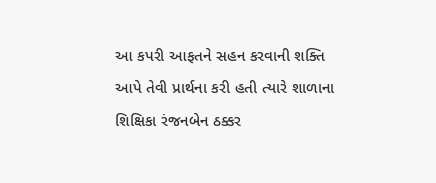આ કપરી આફતને સહન કરવાની શક્તિ આપે તેવી પ્રાર્થના કરી હતી ત્યારે શાળાના શિક્ષિકા રંજનબેન ઠક્કર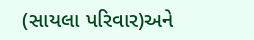(સાયલા પરિવાર)અને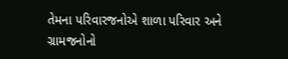તેમના પરિવારજનોએ શાળા પરિવાર અને ગ્રામજનોનો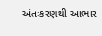અંતઃકરણથી આભાર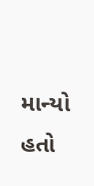માન્યો હતો